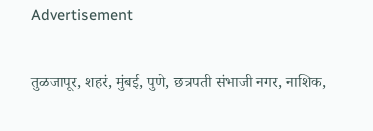Advertisement

तुळजापूर, शहरं, मुंबई, पुणे, छत्रपती संभाजी नगर, नाशिक,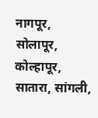नागपूर, सोलापूर, कोल्हापूर, सातारा, सांगली,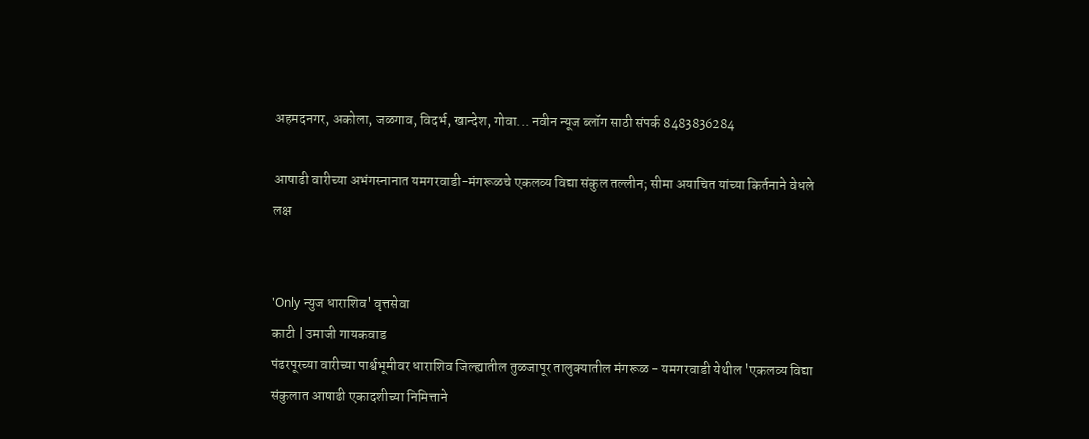अहमदनगर, अकोला, जळगाव, विदर्भ, खान्देश, गोवा... नवीन न्यूज ब्लॉग साठी संपर्क 8483836284

आषाढी वारीच्या अभंगस्नानात यमगरवाडी-मंगरूळचे एकलव्य विद्या संकुल तल्लीन; सीमा अयाचित यांच्या किर्तनाने वेधले लक्ष


'Only न्युज धाराशिव' वृत्तसेवा
काटी | उमाजी गायकवाड
पंढरपूरच्या वारीच्या पार्श्वभूमीवर धाराशिव जिल्ह्यातील तुळजापूर तालुक्यातील मंगरूळ - यमगरवाडी येथील 'एकलव्य विद्या संकुलात आषाढी एकादशीच्या निमित्ताने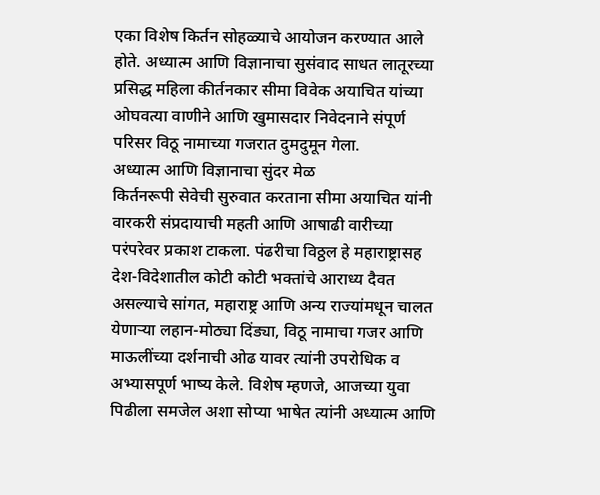एका विशेष किर्तन सोहळ्याचे आयोजन करण्यात आले होते. अध्यात्म आणि विज्ञानाचा सुसंवाद साधत लातूरच्या प्रसिद्ध महिला कीर्तनकार सीमा विवेक अयाचित यांच्या ओघवत्या वाणीने आणि खुमासदार निवेदनाने संपूर्ण परिसर विठू नामाच्या गजरात दुमदुमून गेला.
अध्यात्म आणि विज्ञानाचा सुंदर मेळ
किर्तनरूपी सेवेची सुरुवात करताना सीमा अयाचित यांनी वारकरी संप्रदायाची महती आणि आषाढी वारीच्या परंपरेवर प्रकाश टाकला. पंढरीचा विठ्ठल हे महाराष्ट्रासह देश-विदेशातील कोटी कोटी भक्तांचे आराध्य दैवत असल्याचे सांगत, महाराष्ट्र आणि अन्य राज्यांमधून चालत येणाऱ्या लहान-मोठ्या दिंड्या, विठू नामाचा गजर आणि माऊलींच्या दर्शनाची ओढ यावर त्यांनी उपरोधिक व अभ्यासपूर्ण भाष्य केले. विशेष म्हणजे, आजच्या युवा पिढीला समजेल अशा सोप्या भाषेत त्यांनी अध्यात्म आणि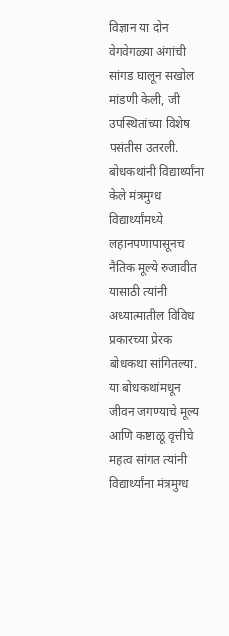विज्ञान या दोन वेगवेगळ्या अंगांची सांगड घालून सखोल मांडणी केली, जी उपस्थितांच्या विशेष पसंतीस उतरली.
बोधकथांनी विद्यार्थ्यांना केले मंत्रमुग्ध
विद्यार्थ्यांमध्ये लहानपणापासूनच नैतिक मूल्ये रुजावीत यासाठी त्यांनी अध्यात्मातील विविध प्रकारच्या प्रेरक बोधकथा सांगितल्या. या बोधकथांमधून जीवन जगण्याचे मूल्य आणि कष्टाळू वृत्तीचे महत्व सांगत त्यांनी विद्यार्थ्यांना मंत्रमुग्ध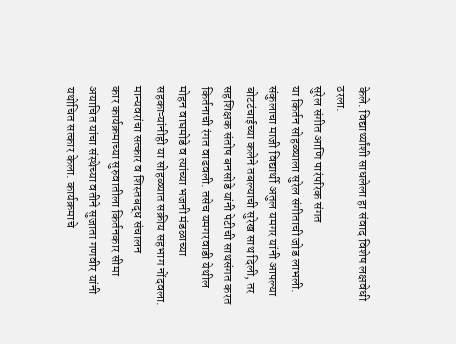केले. विद्यार्थ्यांशी साधलेला हा संवाद विशेष लक्षवेधी ठरला.
सुरेल संगीत आणि पारंपरिक संगत
या किर्तन सोहळ्याला सुरेल संगीताची जोड लाभली. संकुलाचा माजी विद्यार्थी अतुल यमगर यांनी आपल्या बोटटंचाईच्या कलेने तबल्याची सुरेख साथ दिली, तर सहशिक्षक संतोष बनसोडे यांनी पेटीची साथसंगत करत किर्तनाची रंगत वाढवली. तसेच यमगरवाडी येथील मोहन वाघमोडे व त्यांच्या भजनी मंडळाच्या सहकाऱ्यांनीही या सोहळ्यात सक्रीय सहभाग नोंदवला.
मान्यवरांचा सत्कार व शिस्तबद्ध संचालन
कार कार्यक्रमाच्या सुरुवातीला किर्तनकार सीमा अयाचित यांचा संस्थेच्या वतीने सुजाता गणवीर यांनी यथोचित सत्कार केला. कार्यक्रमाचे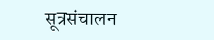सूत्रसंचालन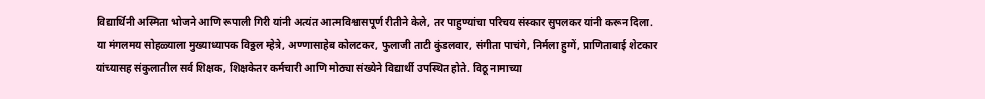विद्यार्थिनी अस्मिता भोजने आणि रूपाली गिरी यांनी अत्यंत आत्मविश्वासपूर्ण रीतीने केले, तर पाहुण्यांचा परिचय संस्कार सुपलकर यांनी करून दिला.
या मंगलमय सोहळ्याला मुख्याध्यापक विठ्ठल म्हेत्रे, अण्णासाहेब कोलटकर, फुलाजी ताटी कुंडलवार, संगीता पाचंगे, निर्मला हुग्गें, प्राणिताबाई शेटकार यांच्यासह संकुलातील सर्व शिक्षक, शिक्षकेतर कर्मचारी आणि मोठ्या संख्येने विद्यार्थी उपस्थित होते. विठू नामाच्या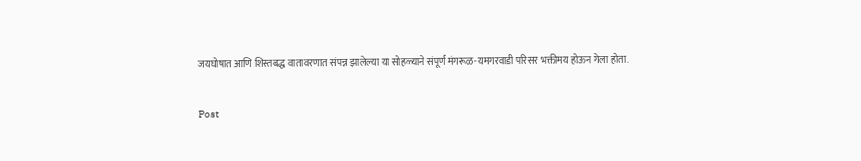जयघोषात आणि शिस्तबद्ध वातावरणात संपन्न झालेल्या या सोहळ्याने संपूर्ण मंगरूळ-यमगरवाडी परिसर भक्तीमय होऊन गेला होता.

Post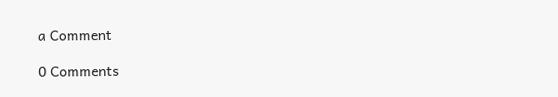a Comment

0 Comments